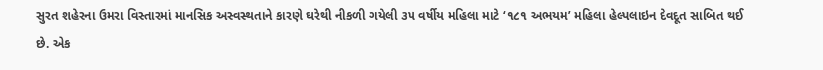સુરત શહેરના ઉમરા વિસ્તારમાં માનસિક અસ્વસ્થતાને કારણે ઘરેથી નીકળી ગયેલી ૩૫ વર્ષીય મહિલા માટે ‘૧૮૧ અભયમ’ મહિલા હેલ્પલાઇન દેવદૂત સાબિત થઈ છે. એક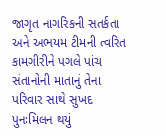જાગૃત નાગરિકની સતર્કતા અને અભયમ ટીમની ત્વરિત કામગીરીને પગલે પાંચ સંતાનોની માતાનું તેના પરિવાર સાથે સુખદ પુનઃમિલન થયું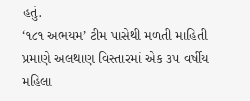હતું.
‘૧૮૧ અભયમ’ ટીમ પાસેથી મળતી માહિતી પ્રમાણે અલથાણ વિસ્તારમાં એક ૩૫ વર્ષીય મહિલા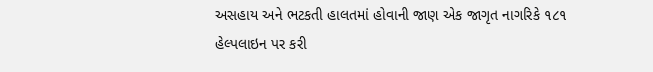અસહાય અને ભટકતી હાલતમાં હોવાની જાણ એક જાગૃત નાગરિકે ૧૮૧ હેલ્પલાઇન પર કરી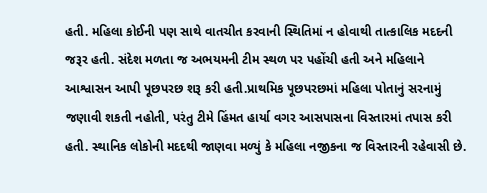હતી. મહિલા કોઈની પણ સાથે વાતચીત કરવાની સ્થિતિમાં ન હોવાથી તાત્કાલિક મદદની જરૂર હતી. સંદેશ મળતા જ અભયમની ટીમ સ્થળ પર પહોંચી હતી અને મહિલાને આશ્વાસન આપી પૂછપરછ શરૂ કરી હતી.પ્રાથમિક પૂછપરછમાં મહિલા પોતાનું સરનામું જણાવી શકતી નહોતી, પરંતુ ટીમે હિંમત હાર્યા વગર આસપાસના વિસ્તારમાં તપાસ કરી હતી. સ્થાનિક લોકોની મદદથી જાણવા મળ્યું કે મહિલા નજીકના જ વિસ્તારની રહેવાસી છે.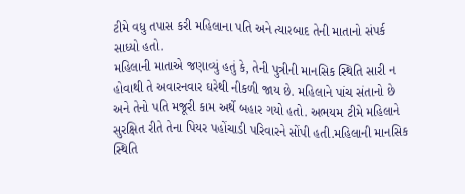ટીમે વધુ તપાસ કરી મહિલાના પતિ અને ત્યારબાદ તેની માતાનો સંપર્ક સાધ્યો હતો.
મહિલાની માતાએ જણાવ્યું હતું કે, તેની પુત્રીની માનસિક સ્થિતિ સારી ન હોવાથી તે અવારનવાર ઘરેથી નીકળી જાય છે. મહિલાને પાંચ સંતાનો છે અને તેનો પતિ મજૂરી કામ અર્થે બહાર ગયો હતો. અભયમ ટીમે મહિલાને સુરક્ષિત રીતે તેના પિયર પહોંચાડી પરિવારને સોંપી હતી.મહિલાની માનસિક સ્થિતિ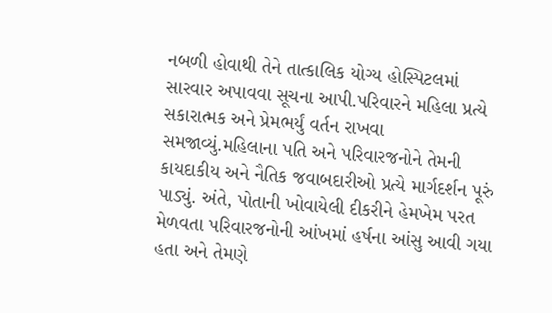નબળી હોવાથી તેને તાત્કાલિક યોગ્ય હોસ્પિટલમાં સારવાર અપાવવા સૂચના આપી.પરિવારને મહિલા પ્રત્યે સકારાત્મક અને પ્રેમભર્યું વર્તન રાખવા સમજાવ્યું.મહિલાના પતિ અને પરિવારજનોને તેમની કાયદાકીય અને નૈતિક જવાબદારીઓ પ્રત્યે માર્ગદર્શન પૂરું પાડ્યું. અંતે, પોતાની ખોવાયેલી દીકરીને હેમખેમ પરત મેળવતા પરિવારજનોની આંખમાં હર્ષના આંસુ આવી ગયા હતા અને તેમણે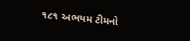૧૮૧ અભયમ ટીમનો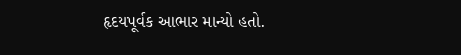હૃદયપૂર્વક આભાર માન્યો હતો.